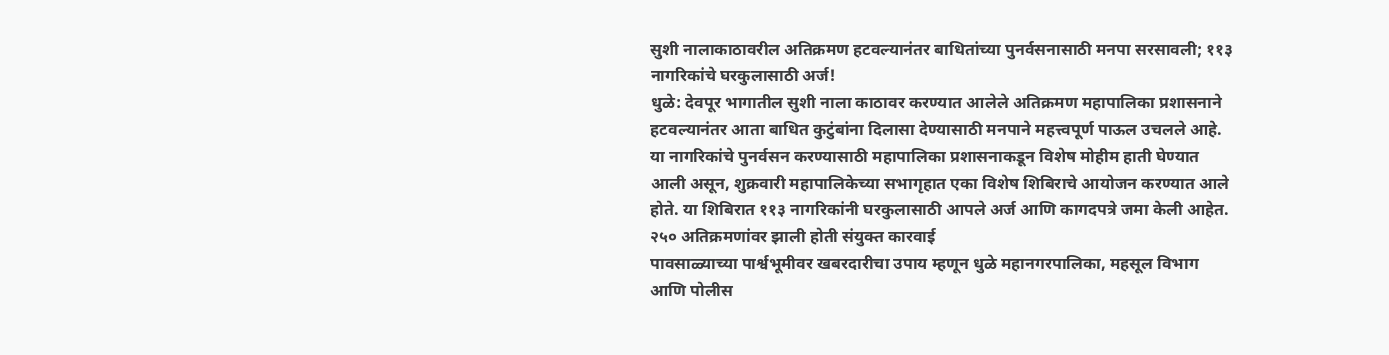सुशी नालाकाठावरील अतिक्रमण हटवल्यानंतर बाधितांच्या पुनर्वसनासाठी मनपा सरसावली; ११३ नागरिकांचे घरकुलासाठी अर्ज!
धुळे: देवपूर भागातील सुशी नाला काठावर करण्यात आलेले अतिक्रमण महापालिका प्रशासनाने हटवल्यानंतर आता बाधित कुटुंबांना दिलासा देण्यासाठी मनपाने महत्त्वपूर्ण पाऊल उचलले आहे. या नागरिकांचे पुनर्वसन करण्यासाठी महापालिका प्रशासनाकडून विशेष मोहीम हाती घेण्यात आली असून, शुक्रवारी महापालिकेच्या सभागृहात एका विशेष शिबिराचे आयोजन करण्यात आले होते. या शिबिरात ११३ नागरिकांनी घरकुलासाठी आपले अर्ज आणि कागदपत्रे जमा केली आहेत.
२५० अतिक्रमणांवर झाली होती संयुक्त कारवाई
पावसाळ्याच्या पार्श्वभूमीवर खबरदारीचा उपाय म्हणून धुळे महानगरपालिका, महसूल विभाग आणि पोलीस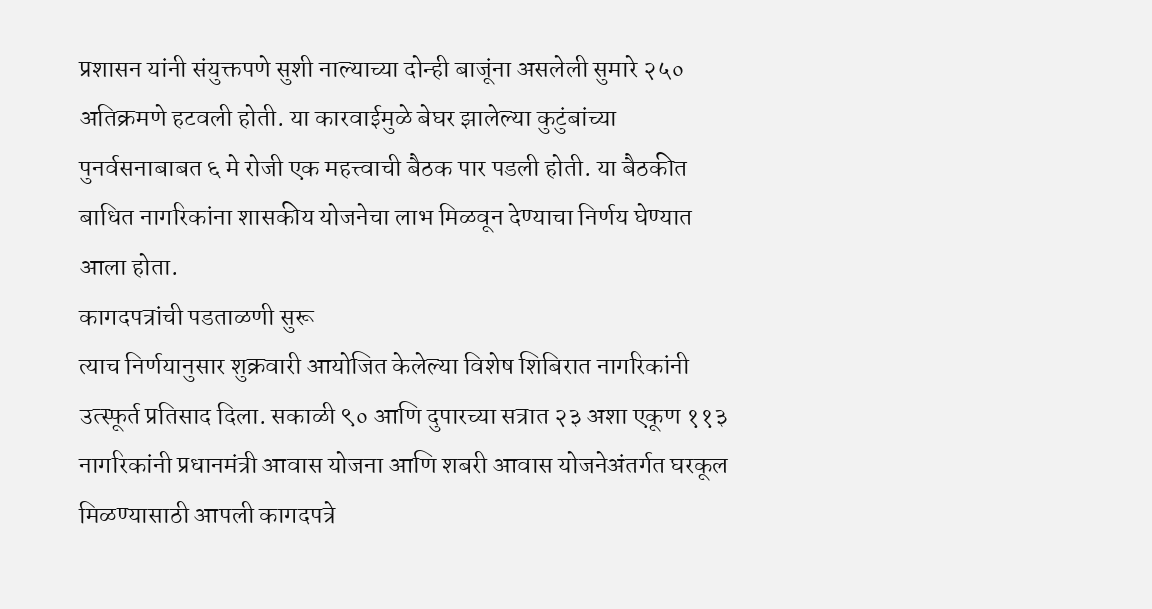प्रशासन यांनी संयुक्तपणे सुशी नाल्याच्या दोन्ही बाजूंना असलेली सुमारे २५० अतिक्रमणे हटवली होती. या कारवाईमुळे बेघर झालेल्या कुटुंबांच्या पुनर्वसनाबाबत ६ मे रोजी एक महत्त्वाची बैठक पार पडली होती. या बैठकीत बाधित नागरिकांना शासकीय योजनेचा लाभ मिळवून देण्याचा निर्णय घेण्यात आला होता.
कागदपत्रांची पडताळणी सुरू
त्याच निर्णयानुसार शुक्रवारी आयोजित केलेल्या विशेष शिबिरात नागरिकांनी उत्स्फूर्त प्रतिसाद दिला. सकाळी ९० आणि दुपारच्या सत्रात २३ अशा एकूण ११३ नागरिकांनी प्रधानमंत्री आवास योजना आणि शबरी आवास योजनेअंतर्गत घरकूल मिळण्यासाठी आपली कागदपत्रे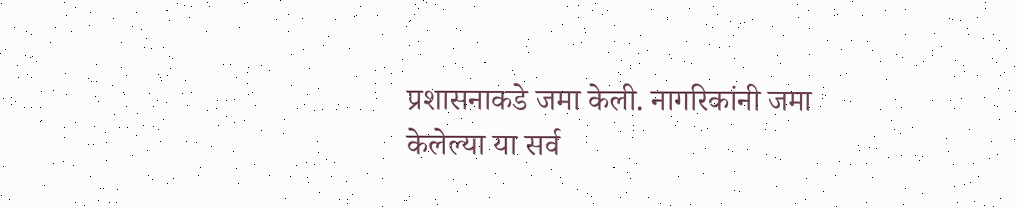प्रशासनाकडे जमा केली. नागरिकांनी जमा केलेल्या या सर्व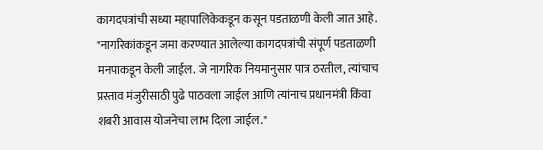कागदपत्रांची सध्या महापालिकेकडून कसून पडताळणी केली जात आहे.
"नागरिकांकडून जमा करण्यात आलेल्या कागदपत्रांची संपूर्ण पडताळणी मनपाकडून केली जाईल. जे नागरिक नियमानुसार पात्र ठरतील, त्यांचाच प्रस्ताव मंजुरीसाठी पुढे पाठवला जाईल आणि त्यांनाच प्रधानमंत्री किंवा शबरी आवास योजनेचा लाभ दिला जाईल."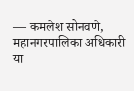— कमलेश सोनवणे, महानगरपालिका अधिकारी
या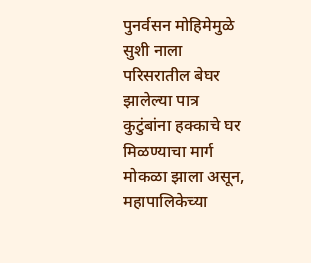पुनर्वसन मोहिमेमुळे सुशी नाला परिसरातील बेघर झालेल्या पात्र कुटुंबांना हक्काचे घर मिळण्याचा मार्ग मोकळा झाला असून, महापालिकेच्या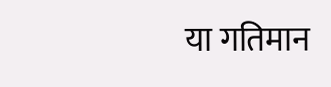या गतिमान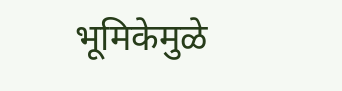भूमिकेमुळे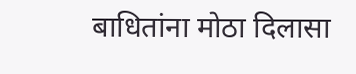बाधितांना मोठा दिलासा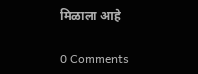मिळाला आहे

0 Comments